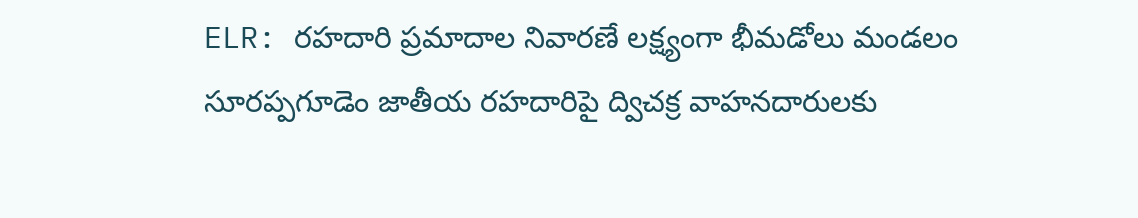ELR: రహదారి ప్రమాదాల నివారణే లక్ష్యంగా భీమడోలు మండలం సూరప్పగూడెం జాతీయ రహదారిపై ద్విచక్ర వాహనదారులకు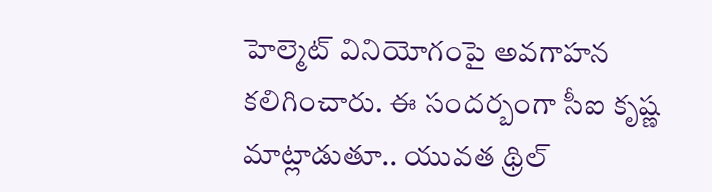హెల్మెట్ వినియోగంపై అవగాహన కలిగించారు. ఈ సందర్బంగా సీఐ కృష్ణ మాట్లాడుతూ.. యువత థ్రిల్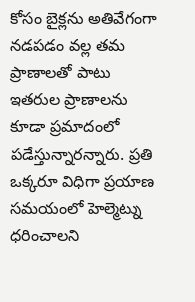కోసం బైక్లను అతివేగంగా నడపడం వల్ల తమ ప్రాణాలతో పాటు ఇతరుల ప్రాణాలను కూడా ప్రమాదంలో పడేస్తున్నారన్నారు. ప్రతి ఒక్కరూ విధిగా ప్రయాణ సమయంలో హెల్మెట్ను ధరించాలని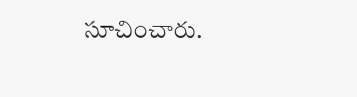సూచించారు.